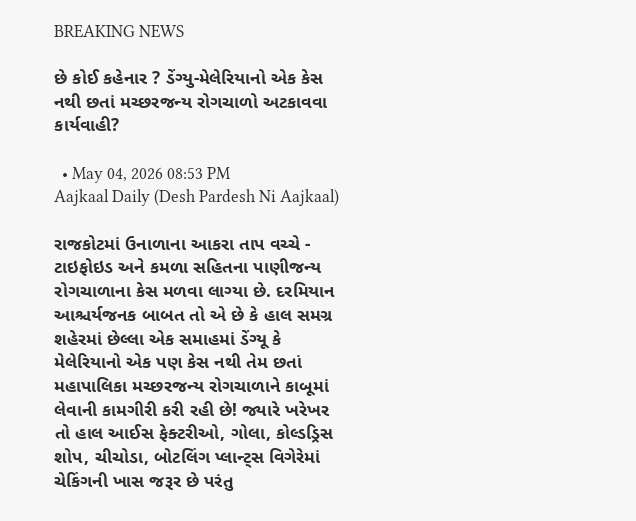BREAKING NEWS

છે કોઈ કહેનાર ? ડેંગ્યુ-મેલેરિયાનો એક કેસ નથી છતાં મચ્છરજન્ય રોગચાળો અટકાવવા કાર્યવાહી?

  • May 04, 2026 08:53 PM
Aajkaal Daily (Desh Pardesh Ni Aajkaal)

રાજકોટમાં ઉનાળાના આકરા તાપ વચ્ચે - ટાઇફોઇડ અને કમળા સહિતના પાણીજન્ય રોગચાળાના કેસ મળવા લાગ્યા છે. દરમિયાન આશ્ચર્યજનક બાબત તો એ છે કે હાલ સમગ્ર શહેરમાં છેલ્લા એક સમાહમાં ડેંગ્યૂ કે મેલેરિયાનો એક પણ કેસ નથી તેમ છતાં મહાપાલિકા મચ્છરજન્ય રોગચાળાને કાબૂમાં લેવાની કામગીરી કરી રહી છે! જ્યારે ખરેખર તો હાલ આઈસ ફેક્ટરીઓ, ગોલા, કોલ્ડડ્રિસ શોપ, ચીચોડા, બોટલિંગ પ્લાન્ટ્સ વિગેરેમાં ચેકિંગની ખાસ જરૂર છે પરંતુ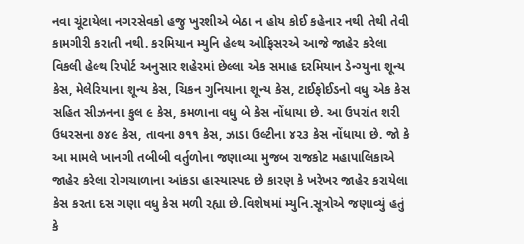નવા ચૂંટાયેલા નગરસેવકો હજુ ખુરશીએ બેઠા ન હોય કોઈ કહેનાર નથી તેથી તેવી કામગીરી કરાતી નથી. કરમિયાન મ્યુનિ હેલ્થ ઓફિસરએ આજે જાહેર કરેલા વિકલી હેલ્થ રિપોર્ટ અનુસાર શહેરમાં છેલ્લા એક સમાહ દરમિયાન ડેન્ગ્યુના શૂન્ય કેસ, મેલેરિયાના શૂન્ય કેસ, ચિકન ગુનિયાના શૂન્ય કેસ, ટાઈફોઈડનો વધુ એક કેસ સહિત સીઝનના કુલ ૯ કેસ, કમળાના વધુ બે કેસ નોંધાયા છે. આ ઉપરાંત શરી ઉધરસના ૭૪૯ કેસ, તાવના ૭૧૧ કેસ, ઝાડા ઉલ્ટીના ૪૨૩ કેસ નોંધાયા છે. જો કે આ મામલે ખાનગી તબીબી વર્તુળોના જણાવ્યા મુજબ રાજકોટ મહાપાલિકાએ જાહેર કરેલા રોગચાળાના આંકડા હાસ્યાસ્પદ છે કારણ કે ખરેખર જાહેર કરાયેલા કેસ કરતા દસ ગણા વધુ કેસ મળી રહ્યા છે.વિશેષમાં મ્યુનિ.સૂત્રોએ જણાવ્યું હતું કે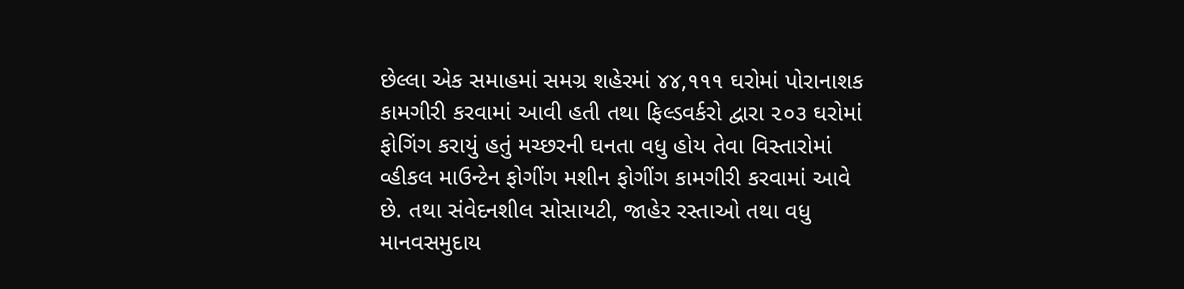છેલ્લા એક સમાહમાં સમગ્ર શહેરમાં ૪૪,૧૧૧ ઘરોમાં પોરાનાશક કામગીરી કરવામાં આવી હતી તથા ફિલ્ડવર્કરો દ્વારા ૨૦૩ ઘરોમાં ફોગિંગ કરાયું હતું મચ્છરની ઘનતા વધુ હોય તેવા વિસ્તારોમાં વ્હીકલ માઉન્ટેન ફોગીંગ મશીન ફોગીંગ કામગીરી કરવામાં આવે છે. તથા સંવેદનશીલ સોસાયટી, જાહેર રસ્તાઓ તથા વધુ માનવસમુદાય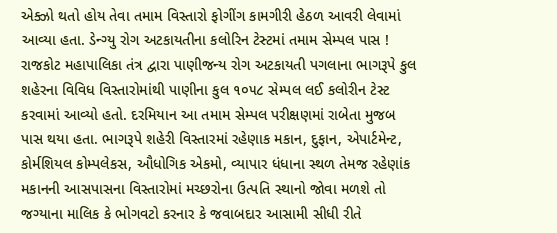એક્ઝો થતો હોય તેવા તમામ વિસ્તારો ફોગીંગ કામગીરી હેઠળ આવરી લેવામાં આવ્યા હતા. ડેન્ગ્યુ રોગ અટકાયતીના કલોરિન ટેસ્ટમાં તમામ સેમ્પલ પાસ ! રાજકોટ મહાપાલિકા તંત્ર દ્વારા પાણીજન્ય રોગ અટકાયતી પગલાના ભાગરૂપે કુલ શહેરના વિવિધ વિસ્તારોમાંથી પાણીના કુલ ૧૦૫૮ સેમ્પલ લઈ કલોરીન ટેસ્ટ કરવામાં આવ્યો હતો. દરમિયાન આ તમામ સેમ્પલ પરીક્ષણમાં રાબેતા મુજબ પાસ થયા હતા. ભાગરૂપે શહેરી વિસ્તારમાં રહેણાક મકાન, દુફાન, એપાર્ટમેન્ટ, કોર્મશિયલ કોમ્પલેકસ, ઔધોગિક એકમો, વ્યાપાર ધંધાના સ્થળ તેમજ રહેણાંક મકાનની આસપાસના વિસ્તારોમાં મચ્છરોના ઉત્પતિ સ્થાનો જોવા મળશે તો જગ્યાના માલિક કે ભોગવટો કરનાર કે જવાબદાર આસામી સીધી રીતે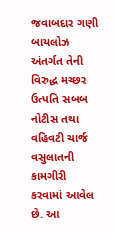જવાબદાર ગણી બાયલોઝ અંતર્ગત તેની વિરુદ્ધ મચ્છર ઉત્પતિ સબબ નોટીસ તથા વહિવટી ચાર્જ વસુલાતની કામગીરી કરવામાં આવેલ છે. આ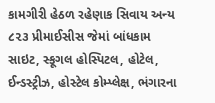કામગીરી હેઠળ રહેણાક સિવાય અન્ય ૮૨૩ પ્રીમાઈસીસ જેમાં બાંધકામ સાઇટ, સ્કૂગલ હોસ્પિટલ, હોટેલ, ઈન્ડસ્ટ્રીઝ, હોસ્ટેલ કોમ્પ્લેક્ષ, ભંગારના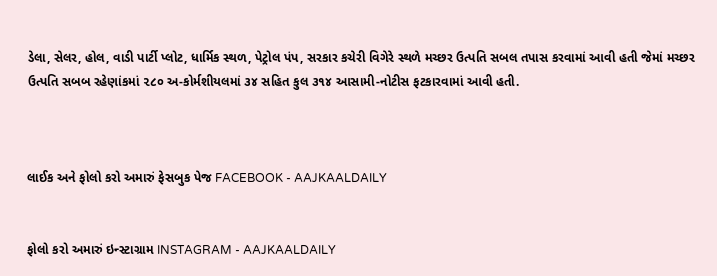ડેલા, સેલર, હોલ, વાડી પાર્ટી પ્લોટ, ધાર્મિક સ્થળ, પેટ્રોલ પંપ, સરકાર કચેરી વિગેરે સ્થળે મચ્છર ઉત્પતિ સબલ તપાસ કરવામાં આવી હતી જેમાં મચ્છર ઉત્પતિ સબબ રહેણાંકમાં ૨૮૦ અ-કોર્મશીયલમાં ૩૪ સહિત કુલ ૩૧૪ આસામી-નોટીસ ફટકારવામાં આવી હતી.



લાઈક અને ફોલો કરો અમારું ફેસબુક પેજ FACEBOOK - AAJKAALDAILY


ફોલો કરો અમારું ઇન્સ્ટાગ્રામ INSTAGRAM - AAJKAALDAILY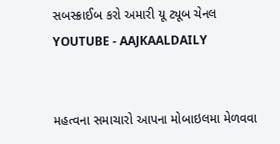સબસ્ક્રાઈબ કરો અમારી યૂ ટ્યૂબ ચેનલ YOUTUBE - AAJKAALDAILY


મહત્વના સમાચારો આપના મોબાઇલમા મેળવવા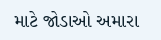માટે જોડાઓ અમારા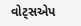વોટ્સએપ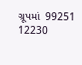ગ્રૂપમાં  99251 12230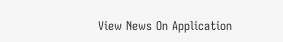View News On Application